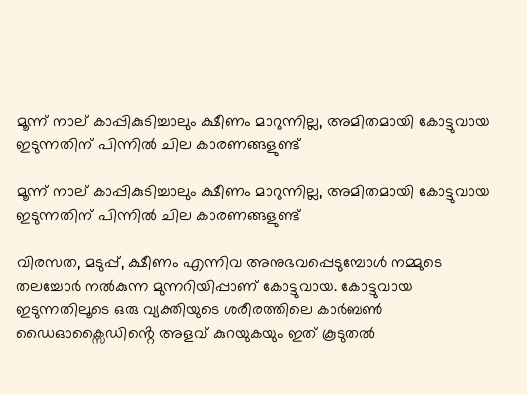മൂന്ന് നാല് കാപ്പികുടിച്ചാലും ക്ഷീണം മാറുന്നില്ല, അമിതമായി കോട്ടുവായ ഇടുന്നതിന് പിന്നില്‍ ചില കാരണങ്ങളുണ്ട്

മൂന്ന് നാല് കാപ്പികുടിച്ചാലും ക്ഷീണം മാറുന്നില്ല, അമിതമായി കോട്ടുവായ ഇടുന്നതിന് പിന്നില്‍ ചില കാരണങ്ങളുണ്ട്

വിരസത, മടുപ്പ്, ക്ഷീണം എന്നിവ അനുഭവപ്പെടുമ്പോള്‍ നമ്മുടെ തലച്ചോര്‍ നല്‍കുന്ന മുന്നറിയിപ്പാണ് കോട്ടുവായ. കോട്ടുവായ ഇടുന്നതിലൂടെ ഒരു വ്യക്തിയുടെ ശരീരത്തിലെ കാർബൺ ഡൈഓക്സൈഡിൻ്റെ അളവ് കുറയുകയും ഇത് കൂടുതൽ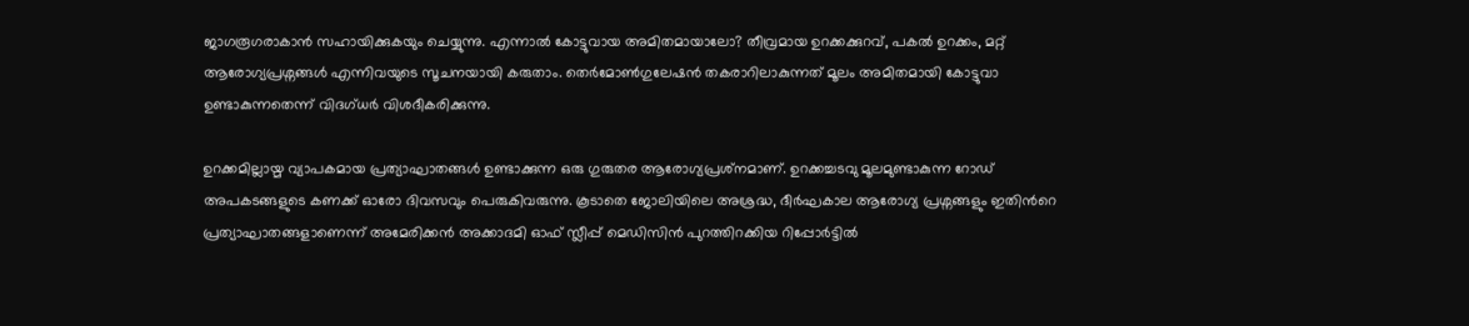ജാഗരൂഗരാകാൻ സഹായിക്കുകയും ചെയ്യുന്നു. എന്നാല്‍ കോട്ടുവായ അമിതമായാലോ? തീവ്രമായ ഉറക്കക്കുറവ്, പകല്‍ ഉറക്കം, മറ്റ് ആരോഗ്യപ്രശ്നങ്ങള്‍ എന്നിവയുടെ സൂചനയായി കരുതാം. തെർമോൺഗുലേഷൻ തകരാറിലാകുന്നത് മൂലം അമിതമായി കോട്ടുവാ ഉണ്ടാകുന്നതെന്ന് വിദഗ്ധര്‍ വിശദീകരിക്കുന്നു.

ഉറക്കമില്ലായ്മ വ്യാപകമായ പ്രത്യാഘാതങ്ങള്‍ ഉണ്ടാക്കുന്ന ഒരു ഗുരുതര ആരോഗ്യപ്രശ്‌നമാണ്. ഉറക്കച്ചടവു മൂലമുണ്ടാകുന്ന റോഡ് അപകടങ്ങളുടെ കണക്ക് ഓരോ ദിവസവും പെരുകിവരുന്നു. കൂടാതെ ജോലിയിലെ അശ്രദ്ധ, ദീര്‍ഘകാല ആരോഗ്യ പ്രശ്നങ്ങളും ഇതിന്‍റെ പ്രത്യാഘാതങ്ങളാണെന്ന് അമേരിക്കൻ അക്കാദമി ഓഫ് സ്ലീപ്പ് മെഡിസിൻ പുറത്തിറക്കിയ റിപ്പോര്‍ട്ടില്‍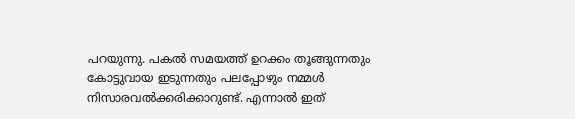പറയുന്നു. പകല്‍ സമയത്ത് ഉറക്കം തൂങ്ങുന്നതും കോട്ടുവായ ഇടുന്നതും പലപ്പോഴും നമ്മള്‍ നിസാരവല്‍ക്കരിക്കാറുണ്ട്. എന്നാല്‍ ഇത്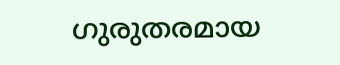ഗുരുതരമായ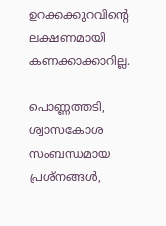ഉറക്കക്കുറവിന്‍റെ ലക്ഷണമായി കണക്കാക്കാറില്ല.

പൊണ്ണത്തടി, ശ്വാസകോശ സംബന്ധമായ പ്രശ്നങ്ങൾ,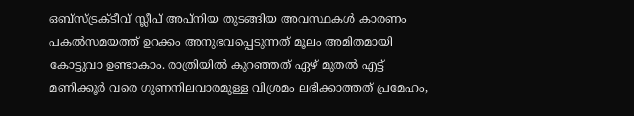ഒബ്സ്ട്രക്ടീവ് സ്ലീപ് അപ്നിയ തുടങ്ങിയ അവസ്ഥകൾ കാരണം പകൽസമയത്ത് ഉറക്കം അനുഭവപ്പെടുന്നത് മൂലം അമിതമായി കോട്ടുവാ ഉണ്ടാകാം. രാത്രിയിൽ കുറഞ്ഞത് ഏഴ് മുതൽ എട്ട് മണിക്കൂർ വരെ ഗുണനിലവാരമുള്ള വിശ്രമം ലഭിക്കാത്തത് പ്രമേഹം,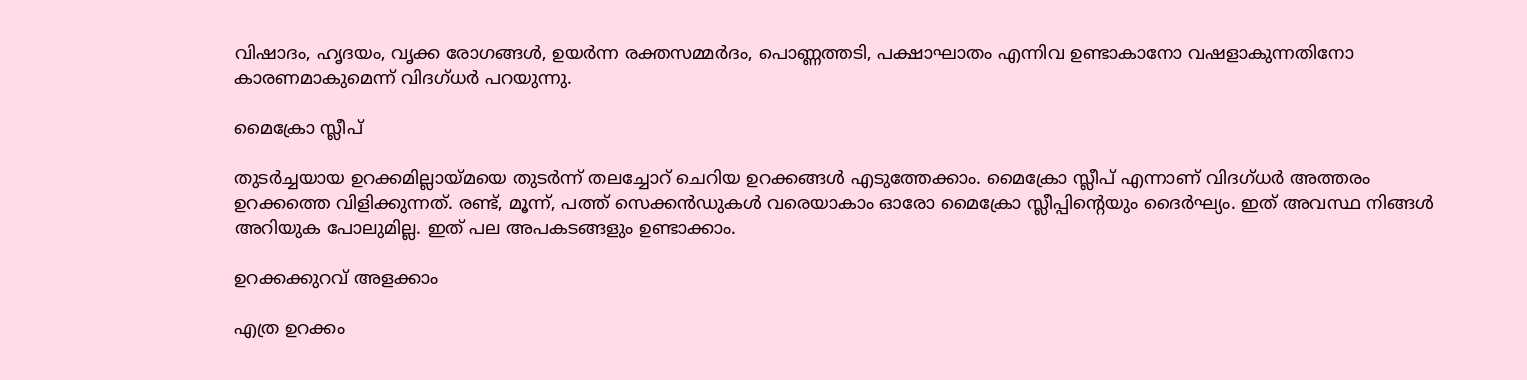വിഷാദം, ഹൃദയം, വൃക്ക രോഗങ്ങൾ, ഉയർന്ന രക്തസമ്മർദം, പൊണ്ണത്തടി, പക്ഷാഘാതം എന്നിവ ഉണ്ടാകാനോ വഷളാകുന്നതിനോ കാരണമാകുമെന്ന് വിദഗ്ധർ പറയുന്നു.

മൈക്രോ സ്ലീപ്

തുടർച്ചയായ ഉറക്കമില്ലായ്മയെ തുടര്‍ന്ന് തലച്ചോറ് ചെറിയ ഉറക്കങ്ങൾ എടുത്തേക്കാം. മൈക്രോ സ്ലീപ് എന്നാണ് വിദഗ്ധര്‍ അത്തരം ഉറക്കത്തെ വിളിക്കുന്നത്. രണ്ട്, മൂന്ന്, പത്ത് സെക്കന്‍ഡുകള്‍ വരെയാകാം ഓരോ മൈക്രോ സ്ലീപ്പിന്‍റെയും ദൈര്‍ഘ്യം. ഇത് അവസ്ഥ നിങ്ങള്‍ അറിയുക പോലുമില്ല. ഇത് പല അപകടങ്ങളും ഉണ്ടാക്കാം.

ഉറക്കക്കുറവ് അളക്കാം

എത്ര ഉറക്കം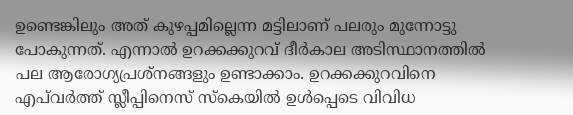ഉണ്ടെങ്കിലും അത് കുഴപ്പമില്ലെന്ന മട്ടിലാണ് പലരും മുന്നോട്ടു പോകുന്നത്. എന്നാല്‍ ഉറക്കക്കുറവ് ദീര്‍കാല അടിസ്ഥാനത്തില്‍ പല ആരോഗ്യപ്രശ്നങ്ങളും ഉണ്ടാക്കാം. ഉറക്കക്കുറവിനെ എപ്‌വർത്ത് സ്ലീപ്പിനെസ് സ്കെയിൽ ഉൾപ്പെടെ വിവിധ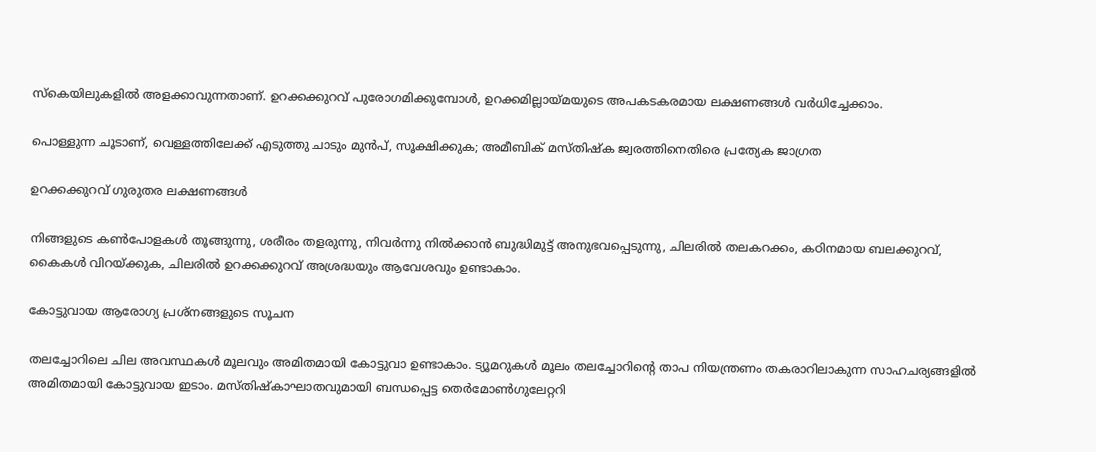സ്കെയിലുകളിൽ അളക്കാവുന്നതാണ്. ഉറക്കക്കുറവ് പുരോഗമിക്കുമ്പോൾ, ഉറക്കമില്ലായ്മയുടെ അപകടകരമായ ലക്ഷണങ്ങൾ വർധിച്ചേക്കാം.

പൊള്ളുന്ന ചൂടാണ്, വെള്ളത്തിലേക്ക് എടുത്തു ചാടും മുൻപ്, സൂക്ഷിക്കുക; അമീബിക് മസ്തിഷ്‌ക ജ്വരത്തിനെതിരെ പ്രത്യേക ജാഗ്രത

ഉറക്കക്കുറവ് ഗുരുതര ലക്ഷണങ്ങള്‍

നിങ്ങളുടെ കണ്‍പോളകള്‍ തൂങ്ങുന്നു, ശരീരം തളരുന്നു, നിവർന്നു നിൽക്കാൻ ബുദ്ധിമുട്ട് അനുഭവപ്പെടുന്നു, ചിലരിൽ തലകറക്കം, കഠിനമായ ബലക്കുറവ്, കൈകൾ വിറയ്ക്കുക, ചിലരില്‍ ഉറക്കക്കുറവ് അശ്രദ്ധയും ആവേശവും ഉണ്ടാകാം.

കോട്ടുവായ ആരോഗ്യ പ്രശ്നങ്ങളുടെ സൂചന

തലച്ചോറിലെ ചില അവസ്ഥകൾ മൂലവും അമിതമായി കോട്ടുവാ ഉണ്ടാകാം. ട്യൂമറുകൾ മൂലം തലച്ചോറിൻ്റെ താപ നിയന്ത്രണം തകരാറിലാകുന്ന സാഹചര്യങ്ങളില്‍ അമിതമായി കോട്ടുവായ ഇടാം. മസ്തിഷ്കാഘാതവുമായി ബന്ധപ്പെട്ട തെർമോൺഗുലേറ്ററി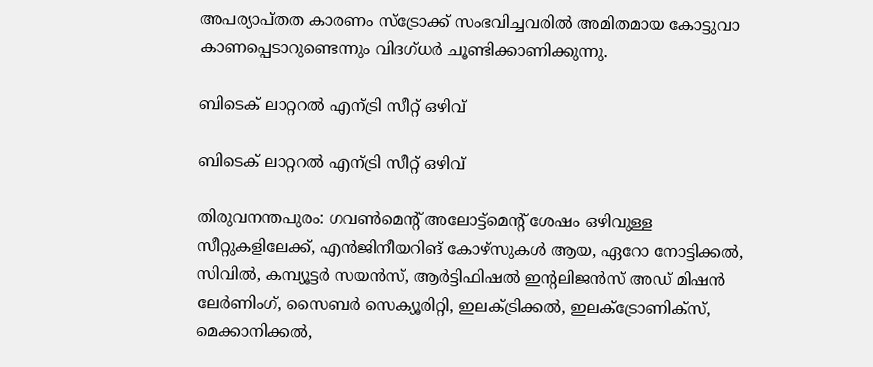അപര്യാപ്തത കാരണം സ്ട്രോക്ക് സംഭവിച്ചവരിൽ അമിതമായ കോട്ടുവാ കാണപ്പെടാറുണ്ടെന്നും വിദഗ്ധര്‍ ചൂണ്ടിക്കാണിക്കുന്നു.

ബിടെക് ലാറ്ററൽ എന്ട്രി സീറ്റ് ഒഴിവ്

ബിടെക് ലാറ്ററൽ എന്ട്രി സീറ്റ് ഒഴിവ്

തിരുവനന്തപുരം: ഗവൺമെന്റ് അലോട്ട്മെന്റ് ശേഷം ഒഴിവുള്ള സീറ്റുകളിലേക്ക്, എൻജിനീയറിങ് കോഴ്സുകൾ ആയ, ഏറോ നോട്ടിക്കൽ, സിവിൽ, കമ്പ്യൂട്ടർ സയൻസ്, ആർട്ടിഫിഷൽ ഇന്റലിജൻസ് അഡ് മിഷൻ ലേർണിംഗ്, സൈബർ സെക്യൂരിറ്റി, ഇലക്ട്രിക്കൽ, ഇലക്ട്രോണിക്സ്, മെക്കാനിക്കൽ,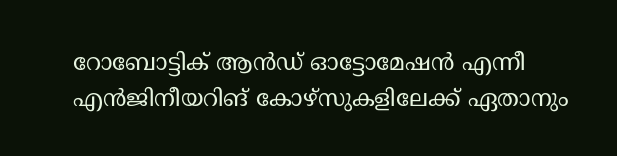റോബോട്ടിക് ആൻഡ് ഓട്ടോമേഷൻ എന്നീ എൻജിനീയറിങ് കോഴ്സുകളിലേക്ക് ഏതാനും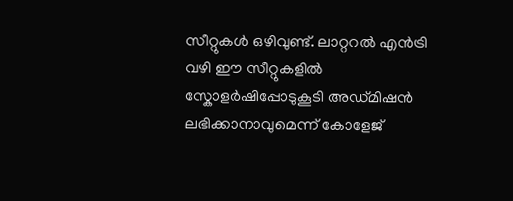സീറ്റുകൾ ഒഴിവുണ്ട്. ലാറ്ററൽ എൻട്രി വഴി ഈ സീറ്റുകളിൽ സ്കോളർഷിപ്പോടുകൂടി അഡ്മിഷൻ ലഭിക്കാനാവുമെന്ന് കോളേജ്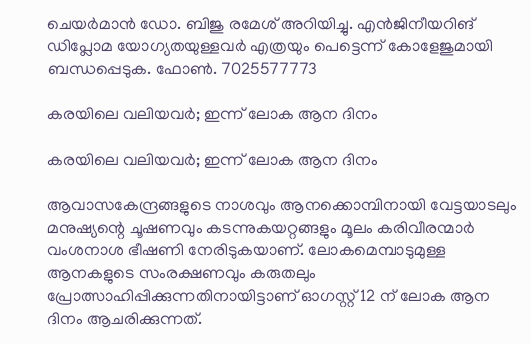ചെയർമാൻ ഡോ. ബിജു രമേശ് അറിയിച്ചു. എൻജിനീയറിങ് ഡിപ്ലോമ യോഗ്യതയുള്ളവർ എത്രയും പെട്ടെന്ന് കോളേജുമായി ബന്ധപ്പെടുക. ഫോൺ. 7025577773

കരയിലെ വലിയവർ; ഇന്ന് ലോക ആന ദിനം

കരയിലെ വലിയവർ; ഇന്ന് ലോക ആന ദിനം

ആവാസകേന്ദ്രങ്ങളുടെ നാശവും ആനക്കൊമ്പിനായി വേട്ടയാടലും മനുഷ്യന്റെ ചൂഷണവും കടന്നുകയറ്റങ്ങളും മൂലം കരിവീരന്മാർ വംശനാശ ഭീഷണി നേരിടുകയാണ്. ലോകമെമ്പാടുമുള്ള ആനകളുടെ സംരക്ഷണവും കരുതലും പ്രോത്സാഹിപ്പിക്കുന്നതിനായിട്ടാണ് ഓഗസ്റ്റ് 12 ന് ലോക ആന ദിനം ആചരിക്കുന്നത്.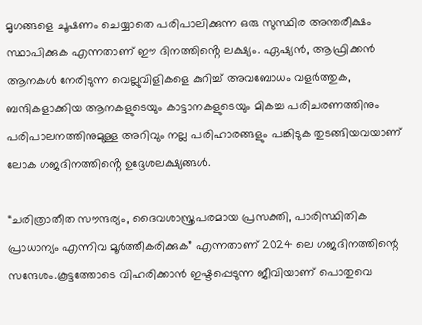മൃഗങ്ങളെ ചൂഷണം ചെയ്യാതെ പരിപാലിക്കുന്ന ഒരു സുസ്ഥിര അന്തരീക്ഷം സ്ഥാപിക്കുക എന്നതാണ് ഈ ദിനത്തിൻ്റെ ലക്ഷ്യം. ഏഷ്യൻ, ആഫ്രിക്കൻ ആനകൾ നേരിടുന്ന വെല്ലുവിളികളെ കുറിച്ച് അവബോധം വളർത്തുക, ബന്ദികളാക്കിയ ആനകളുടെയും കാട്ടാനകളുടെയും മികച്ച പരിചരണത്തിനും പരിപാലനത്തിനുമുള്ള അറിവും നല്ല പരിഹാരങ്ങളും പങ്കിടുക തുടങ്ങിയവയാണ് ലോക ഗജദിനത്തിൻ്റെ ഉദ്ദേശലക്ഷ്യങ്ങൾ.

“ചരിത്രാതീത സൗന്ദര്യം, ദൈവശാസ്ത്രപരമായ പ്രസക്തി, പാരിസ്ഥിതിക പ്രാധാന്യം എന്നിവ മൂർത്തീകരിക്കുക” എന്നതാണ് 2024 ലെ ഗജദിനത്തിന്റെ സന്ദേശം.കൂട്ടത്തോടെ വിഹരിക്കാൻ ഇഷ്ടപ്പെടുന്ന ജീവിയാണ് പൊതുവെ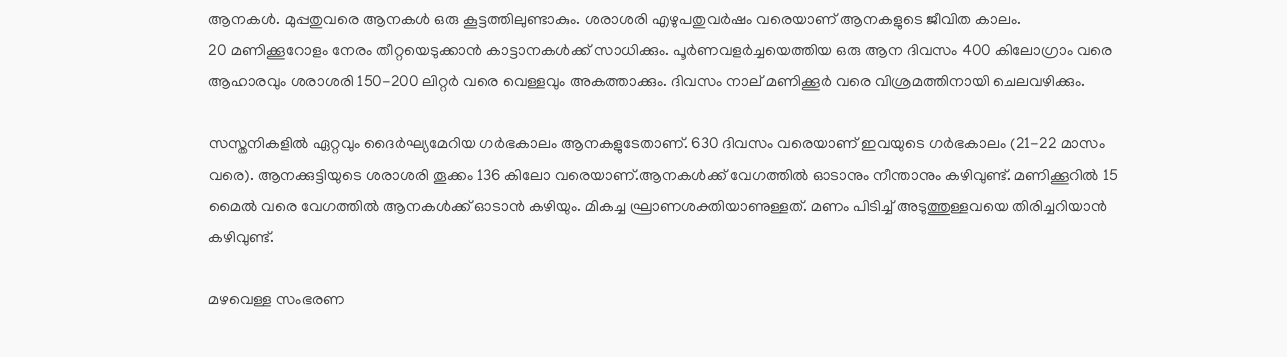ആനകൾ. മുപ്പതുവരെ ആനകൾ ഒരു കൂട്ടത്തിലുണ്ടാകും. ശരാശരി എഴുപതുവർഷം വരെയാണ് ആനകളുടെ ജീവിത കാലം.
20 മണിക്കൂറോളം നേരം തീറ്റയെടുക്കാൻ കാട്ടാനകൾക്ക് സാധിക്കും. പൂർണവളർച്ചയെത്തിയ ഒരു ആന ദിവസം 400 കിലോഗ്രാം വരെ ആഹാരവും ശരാശരി 150-200 ലിറ്റർ വരെ വെള്ളവും അകത്താക്കും. ദിവസം നാല് മണിക്കൂർ വരെ വിശ്രമത്തിനായി ചെലവഴിക്കും.

സസ്തനികളിൽ ഏറ്റവും ദൈർഘ്യമേറിയ ഗർഭകാലം ആനകളുടേതാണ്. 630 ദിവസം വരെയാണ് ഇവയുടെ ഗർഭകാലം (21-22 മാസം വരെ). ആനക്കുട്ടിയുടെ ശരാശരി തൂക്കം 136 കിലോ വരെയാണ്.ആനകൾക്ക് വേഗത്തിൽ ഓടാനും നീന്താനും കഴിവുണ്ട്. മണിക്കൂറിൽ 15 മൈൽ വരെ വേഗത്തിൽ ആനകൾക്ക് ഓടാൻ കഴിയും. മികച്ച ഘ്രാണശക്തിയാണുള്ളത്. മണം പിടിച്ച് അടുത്തുള്ളവയെ തിരിച്ചറിയാൻ കഴിവുണ്ട്.

മഴവെള്ള സംഭരണ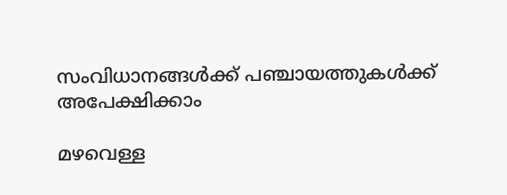സംവിധാനങ്ങൾക്ക് പഞ്ചായത്തുകൾക്ക് അപേക്ഷിക്കാം

മഴവെള്ള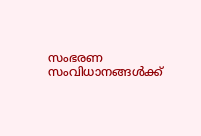സംഭരണ സംവിധാനങ്ങൾക്ക്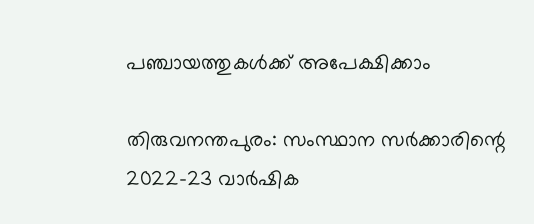പഞ്ചായത്തുകൾക്ക് അപേക്ഷിക്കാം

തിരുവനന്തപുരം: സംസ്ഥാന സർക്കാരിന്റെ 2022-23 വാർഷിക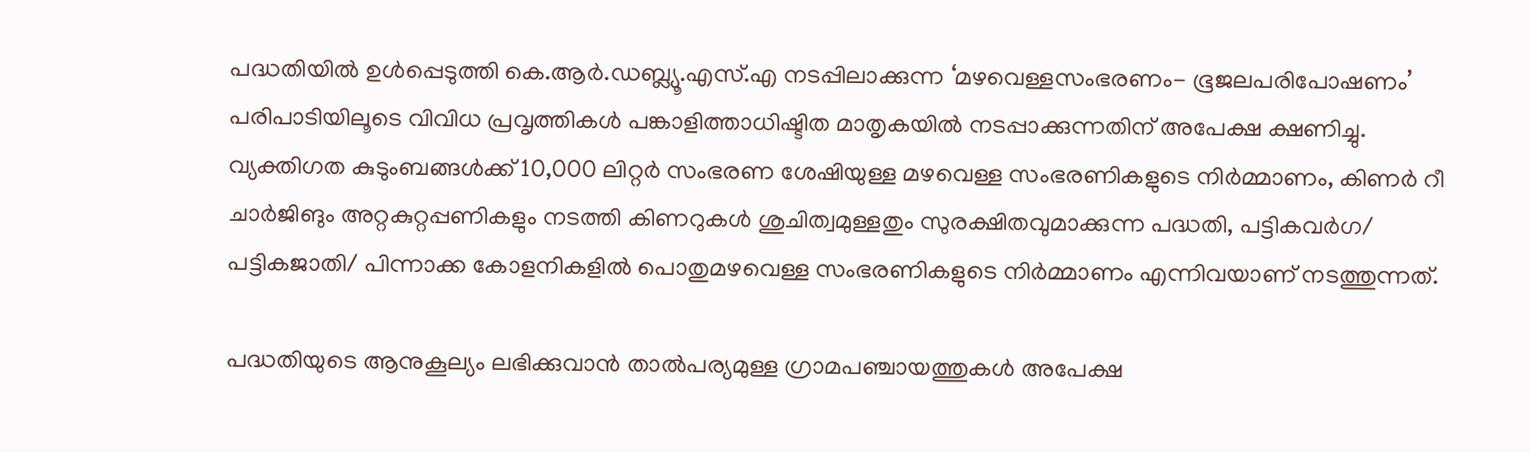പദ്ധതിയിൽ ഉൾപ്പെടുത്തി കെ.ആർ.ഡബ്ല്യൂ.എസ്.എ നടപ്പിലാക്കുന്ന ‘മഴവെള്ളസംഭരണം- ഭൂജലപരിപോഷണം’ പരിപാടിയിലൂടെ വിവിധ പ്രവൃത്തികൾ പങ്കാളിത്താധിഷ്ടിത മാതൃകയിൽ നടപ്പാക്കുന്നതിന് അപേക്ഷ ക്ഷണിച്ചു.
വ്യക്തിഗത കുടുംബങ്ങൾക്ക് 10,000 ലിറ്റർ സംഭരണ ശേഷിയുള്ള മഴവെള്ള സംഭരണികളുടെ നിർമ്മാണം, കിണർ റീ ചാർജിങും അറ്റകുറ്റപ്പണികളും നടത്തി കിണറുകൾ ശുചിത്വമുള്ളതും സുരക്ഷിതവുമാക്കുന്ന പദ്ധതി, പട്ടികവർഗ/ പട്ടികജാതി/ പിന്നാക്ക കോളനികളിൽ പൊതുമഴവെള്ള സംഭരണികളുടെ നിർമ്മാണം എന്നിവയാണ് നടത്തുന്നത്.

പദ്ധതിയുടെ ആനുകൂല്യം ലഭിക്കുവാൻ താൽപര്യമുള്ള ഗ്രാമപഞ്ചായത്തുകൾ അപേക്ഷ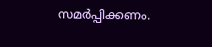സമർപ്പിക്കണം.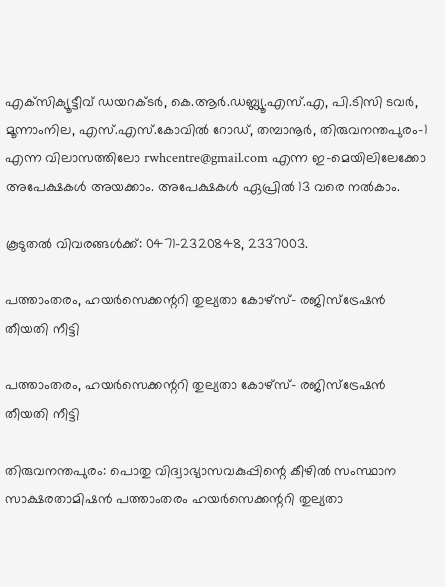എക്‌സിക്യൂട്ടീവ് ഡയറക്ടർ, കെ.ആർ.ഡബ്ല്യൂ.എസ്.എ, പി.ടിസി ടവർ, മൂന്നാംനില, എസ്.എസ്.കോവിൽ റോഡ്, തമ്പാനൂർ, തിരുവനന്തപുരം-1 എന്ന വിലാസത്തിലോ rwhcentre@gmail.com എന്ന ഇ-മെയിലിലേക്കോ അപേക്ഷകൾ അയക്കാം. അപേക്ഷകൾ ഏപ്രിൽ 13 വരെ നൽകാം.

കൂടുതൽ വിവരങ്ങൾക്ക്: 0471-2320848, 2337003.

പത്താംതരം, ഹയർസെക്കന്ററി തുല്യതാ കോഴ്സ്- രജിസ്ട്രേഷൻ തീയതി നീട്ടി

പത്താംതരം, ഹയർസെക്കന്ററി തുല്യതാ കോഴ്സ്- രജിസ്ട്രേഷൻ തീയതി നീട്ടി

തിരുവനന്തപുരം: പൊതു വിദ്വാഭ്യാസവകുപ്പിന്റെ കീഴിൽ സംസ്ഥാന സാക്ഷരതാമിഷൻ പത്താംതരം ഹയർസെക്കന്ററി തുല്യതാ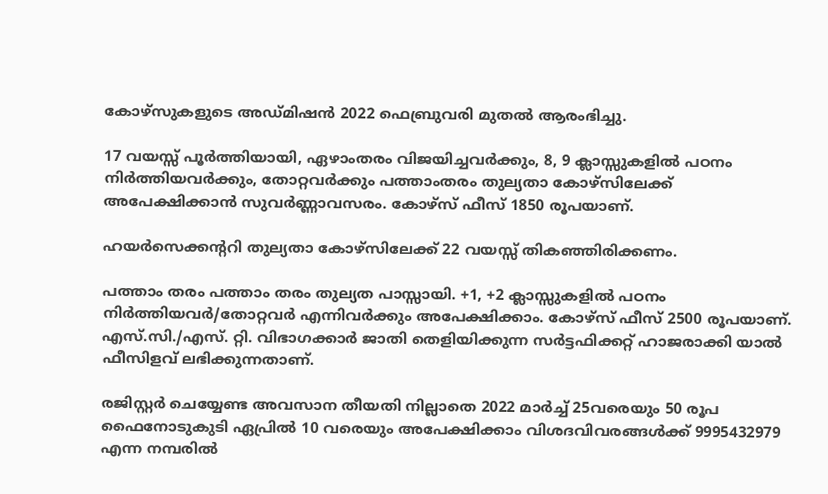കോഴ്സുകളുടെ അഡ്മിഷൻ 2022 ഫെബ്രുവരി മുതൽ ആരംഭിച്ചു.

17 വയസ്സ് പൂർത്തിയായി, ഏഴാംതരം വിജയിച്ചവർക്കും, 8, 9 ക്ലാസ്സുകളിൽ പഠനം നിർത്തിയവർക്കും, തോറ്റവർക്കും പത്താംതരം തുല്യതാ കോഴ്സിലേക്ക് അപേക്ഷിക്കാൻ സുവർണ്ണാവസരം. കോഴ്സ് ഫീസ് 1850 രൂപയാണ്.

ഹയർസെക്കന്ററി തുല്യതാ കോഴ്സിലേക്ക് 22 വയസ്സ് തികഞ്ഞിരിക്കണം.

പത്താം തരം പത്താം തരം തുല്യത പാസ്സായി. +1, +2 ക്ലാസ്സുകളിൽ പഠനം നിർത്തിയവർ/തോറ്റവർ എന്നിവർക്കും അപേക്ഷിക്കാം. കോഴ്സ് ഫീസ് 2500 രൂപയാണ്. എസ്.സി./എസ്. റ്റി. വിഭാഗക്കാർ ജാതി തെളിയിക്കുന്ന സർട്ടഫിക്കറ്റ് ഹാജരാക്കി യാൽ ഫീസിളവ് ലഭിക്കുന്നതാണ്.

രജിസ്റ്റർ ചെയ്യേണ്ട അവസാന തീയതി നില്ലാതെ 2022 മാർച്ച് 25വരെയും 50 രൂപ ഫൈനോടുകുടി ഏപ്രിൽ 10 വരെയും അപേക്ഷിക്കാം വിശദവിവരങ്ങൾക്ക് 9995432979 എന്ന നമ്പരിൽ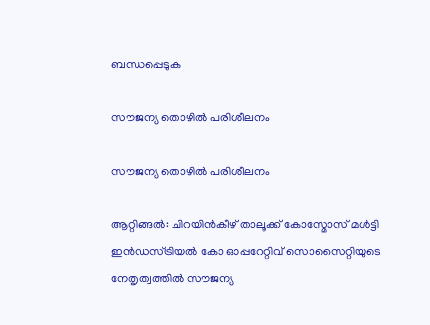ബന്ധപ്പെടുക

സൗജന്യ തൊഴിൽ പരിശീലനം

സൗജന്യ തൊഴിൽ പരിശീലനം

ആറ്റിങ്ങൽ: ചിറയിൻകീഴ് താലൂക്ക് കോസ്മോസ് മൾട്ടി ഇൻഡസ്ട്രിയൽ കോ ഓപ്പറേറ്റിവ് സൊസൈറ്റിയുടെ നേതൃത്വത്തിൽ സൗജന്യ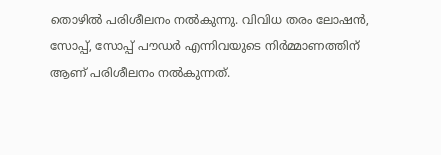തൊഴിൽ പരിശീലനം നൽകുന്നു. വിവിധ തരം ലോഷൻ, സോപ്പ്, സോപ്പ് പൗഡർ എന്നിവയുടെ നിർമ്മാണത്തിന് ആണ് പരിശീലനം നൽകുന്നത്.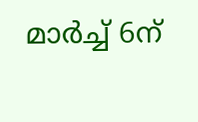മാർച്ച് 6ന്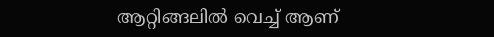ആറ്റിങ്ങലിൽ വെച്ച് ആണ്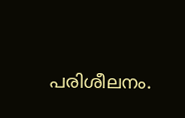പരിശീലനം.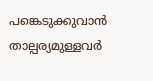പങ്കെടുക്കുവാൻ താല്പര്യമുള്ളവർ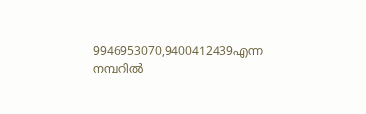9946953070,9400412439എന്ന നമ്പറിൽ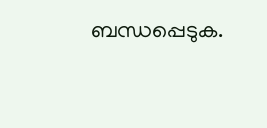ബന്ധപ്പെടുക.